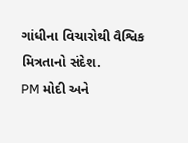ગાંધીના વિચારોથી વૈશ્વિક મિત્રતાનો સંદેશ.
PM મોદી અને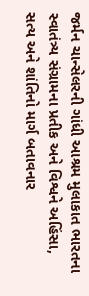જર્મન ચાન્સેલરની ગાંધી આશ્રમ મુલાકાત ભારતના સ્વાતંત્ર્ય સંગ્રામના પ્રતીક અને વિશ્વને અહિંસા, સત્ય અને શાંતિનો માર્ગ બતાવનાર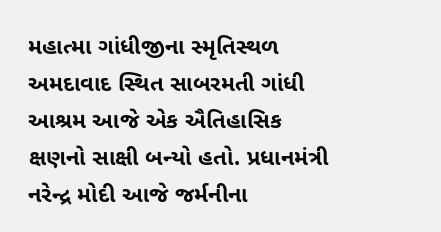મહાત્મા ગાંધીજીના સ્મૃતિસ્થળ અમદાવાદ સ્થિત સાબરમતી ગાંધી આશ્રમ આજે એક ઐતિહાસિક ક્ષણનો સાક્ષી બન્યો હતો. પ્રધાનમંત્રી નરેન્દ્ર મોદી આજે જર્મનીના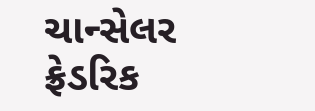ચાન્સેલર ફ્રેડરિક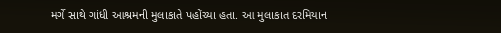મર્ગે સાથે ગાંધી આશ્રમની મુલાકાતે પહોંચ્યા હતા. આ મુલાકાત દરમિયાન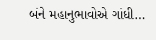બંને મહાનુભાવોએ ગાંધી…